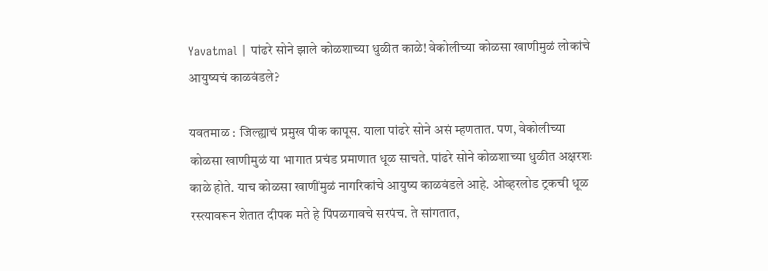Yavatmal | पांढरे सोने झाले कोळशाच्या धुळीत काळे! वेकोलीच्या कोळसा खाणीमुळं लोकांचे आयुष्यचं काळवंडले?

यवतमाळ : जिल्ह्याचं प्रमुख पीक कापूस. याला पांढरे सोने असं म्हणतात. पण, वेकोलीच्या कोळसा खाणीमुळं या भागात प्रचंड प्रमाणात धूळ साचते. पांढरे सोने कोळशाच्या धुळीत अक्षरशः काळे होते. याच कोळसा खाणींमुळं नागरिकांचे आयुष्य काळवंडले आहे. ओव्हरलोड ट्रकची धूळ रस्त्यावरून शेतात दीपक मते हे पिंपळगावचे सरपंच. ते सांगतात,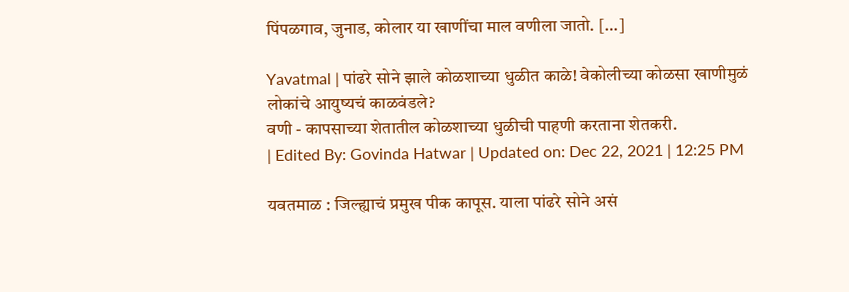पिंपळगाव, जुनाड, कोलार या खाणींचा माल वणीला जातो. […]

Yavatmal | पांढरे सोने झाले कोळशाच्या धुळीत काळे! वेकोलीच्या कोळसा खाणीमुळं लोकांचे आयुष्यचं काळवंडले?
वणी - कापसाच्या शेतातील कोळशाच्या धुळीची पाहणी करताना शेतकरी.
| Edited By: Govinda Hatwar | Updated on: Dec 22, 2021 | 12:25 PM

यवतमाळ : जिल्ह्याचं प्रमुख पीक कापूस. याला पांढरे सोने असं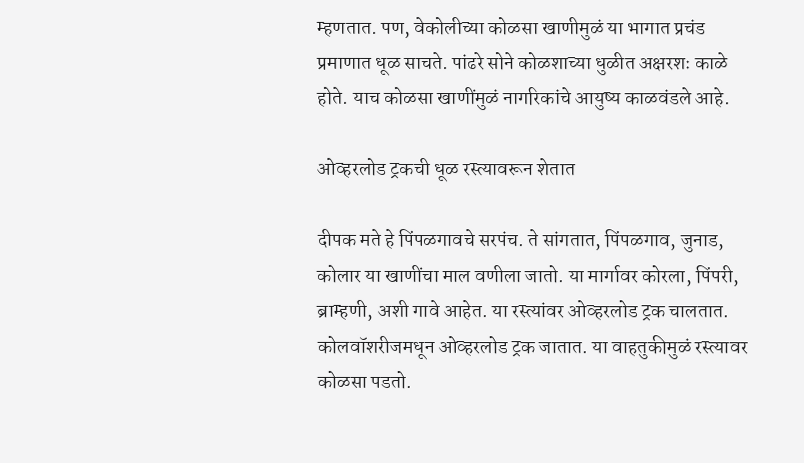म्हणतात. पण, वेकोलीच्या कोळसा खाणीमुळं या भागात प्रचंड प्रमाणात धूळ साचते. पांढरे सोने कोळशाच्या धुळीत अक्षरशः काळे होते. याच कोळसा खाणींमुळं नागरिकांचे आयुष्य काळवंडले आहे.

ओव्हरलोड ट्रकची धूळ रस्त्यावरून शेतात

दीपक मते हे पिंपळगावचे सरपंच. ते सांगतात, पिंपळगाव, जुनाड, कोलार या खाणींचा माल वणीला जातो. या मार्गावर कोरला, पिंपरी, ब्राम्हणी, अशी गावे आहेत. या रस्त्यांवर ओव्हरलोड ट्रक चालतात. कोलवॉशरीजमधून ओव्हरलोड ट्रक जातात. या वाहतुकीमुळं रस्त्यावर कोळसा पडतो.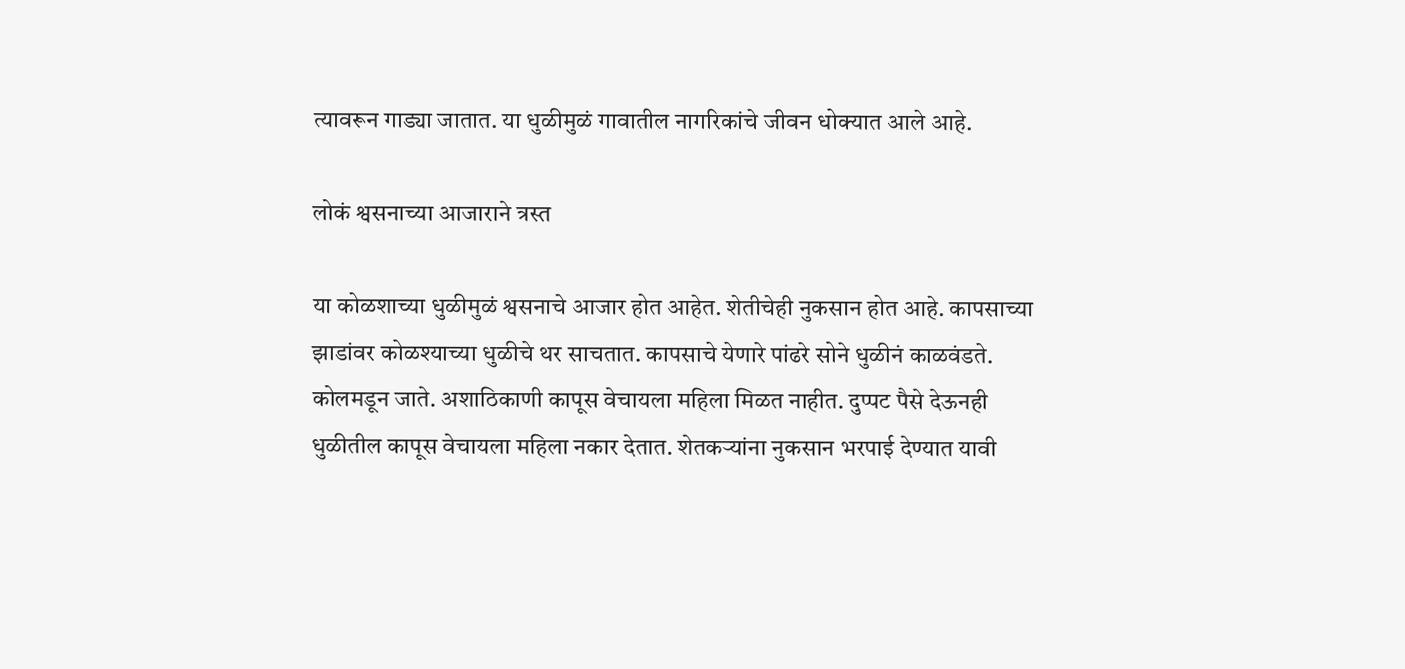त्यावरून गाड्या जातात. या धुळीमुळं गावातील नागरिकांचे जीवन धोक्यात आले आहे.

लोकं श्वसनाच्या आजाराने त्रस्त

या कोळशाच्या धुळीमुळं श्वसनाचे आजार होत आहेत. शेतीचेही नुकसान होत आहे. कापसाच्या झाडांवर कोळश्याच्या धुळीचे थर साचतात. कापसाचे येणारे पांढरे सोने धुळीनं काळवंडते. कोलमडून जाते. अशाठिकाणी कापूस वेचायला महिला मिळत नाहीत. दुप्पट पैसे देऊनही धुळीतील कापूस वेचायला महिला नकार देतात. शेतकऱ्यांना नुकसान भरपाई देण्यात यावी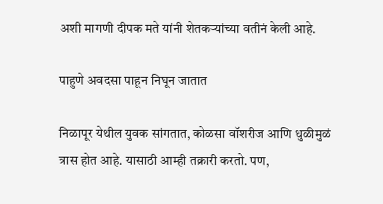अशी मागणी दीपक मते यांनी शेतकऱ्यांच्या वतीनं केली आहे.

पाहुणे अवदसा पाहून निघून जातात

निळापूर येथील युवक सांगतात, कोळसा वॉशरीज आणि धुळीमुळं त्रास होत आहे. यासाठी आम्ही तक्रारी करतो. पण,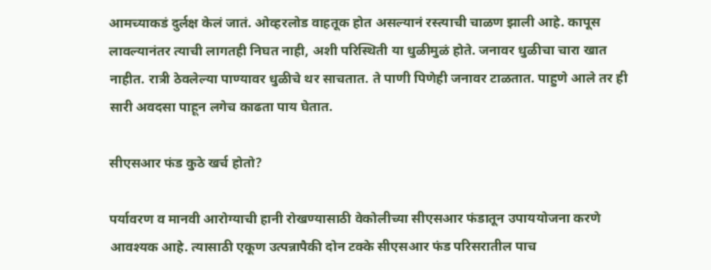आमच्याकडं दुर्लक्ष केलं जातं. ओव्हरलोड वाहतूक होत असल्यानं रस्त्याची चाळण झाली आहे. कापूस लावल्यानंतर त्याची लागतही निघत नाही, अशी परिस्थिती या धुळीमुळं होते. जनावर धुळीचा चारा खात नाहीत. रात्री ठेवलेल्या पाण्यावर धुळीचे थर साचतात. ते पाणी पिणेही जनावर टाळतात. पाहुणे आले तर ही सारी अवदसा पाहून लगेच काढता पाय घेतात.

सीएसआर फंड कुठे खर्च होतो?

पर्यावरण व मानवी आरोग्याची हानी रोखण्यासाठी वेकोलीच्या सीएसआर फंडातून उपाययोजना करणे आवश्यक आहे. त्यासाठी एकूण उत्पन्नापैकी दोन टक्के सीएसआर फंड परिसरातील पाच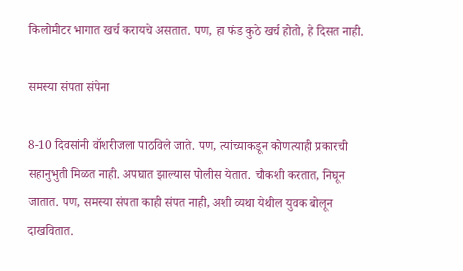किलोमीटर भागात खर्च करायचे असतात. पण, हा फंड कुठे खर्च होतो, हे दिसत नाही.

समस्या संपता संपेना

8-10 दिवसांनी वॉशरीजला पाठविले जाते. पण, त्यांच्याकडून कोणत्याही प्रकारची सहानुभुती मिळत नाही. अपघात झाल्यास पोलीस येतात. चौकशी करतात, निघून जातात. पण, समस्या संपता काही संपत नाही, अशी व्यथा येथील युवक बोलून दाखवितात.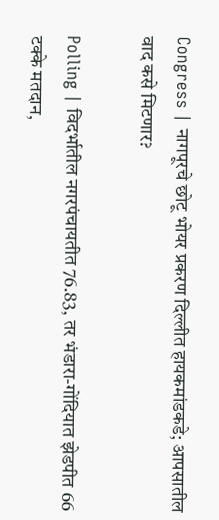Congress | नागपूरचे छोटू भोयर प्रकरण दिल्लीत हायकमांडकडे; आपसातील वाद कसे मिटणार?

Polling | विदर्भातील नगरपंचायतीत 76.83, तर भंडारा-गोंदियात झेडपीत 66 टक्के मतदान,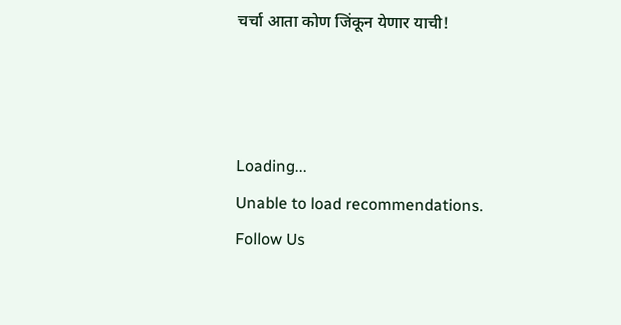चर्चा आता कोण जिंकून येणार याची!



Loading...
Unable to load recommendations.
Follow Us